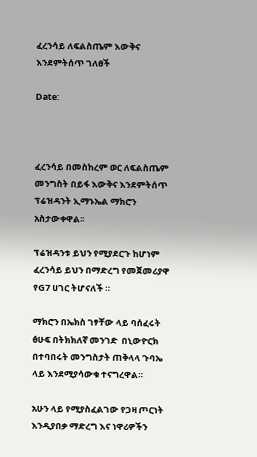ፈረንሳይ ለፍልስጤም እውቅና እንደምትሰጥ ገለፀች

Date:



ፈረንሳይ በመስከረም ወር ለፍልስጤም መንግስት በይፋ እውቅና እንደምትሰጥ ፕሬዝዳንት ኢማኑኤል ማክሮን አስታውቀዋል፡፡

ፕሬዝዳንቱ ይህን የሚያደርጉ ከሆነም ፈረንሳይ ይህን በማድረግ የመጀመሪያዋ የG7 ሀገር ትሆናለች ።

ማክሮን በኤክስ ገፃቸው ላይ ባሰፈሩት ፅሁፍ በትክክለኛ መንገድ  በኒውዮርክ በተባበሩት መንግስታት ጠቅላላ ጉባኤ ላይ እንደሚያሳውቁ ተናግረዋል።

አሁን ላይ የሚያስፈልገው የጋዛ ጦርነት እንዲያበቃ ማድረግ እና ነዋሪዎችን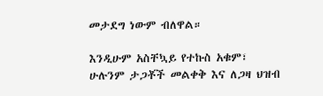መታደግ ነውም ብለዋል።

እንዲሁም አስቸኳይ የተኩስ አቁም፣ ሁሉንም ታጋቾች መልቀቅ እና ለጋዛ ህዝብ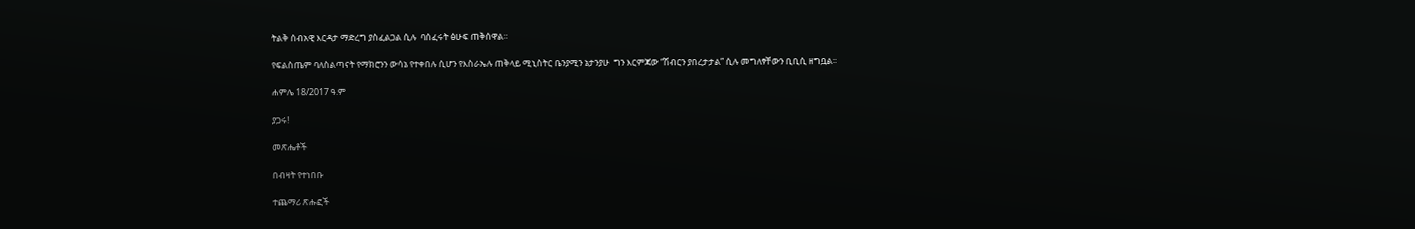ትልቅ ሰብአዊ እርዳታ ማድረግ ያስፈልጋል ሲሉ  ባሰፈሩት ፅሁፍ ጠቅሰዋል።

የፍልስጤም ባለስልጣናት የማክሮንን ውሳኔ የተቀበሉ ሲሆን የእስራኤሉ ጠቅላይ ሚኒስትር ቤንያሚን ኔታንያሁ  ግን እርምጃው “ሽብርን ያበረታታል” ሲሉ መግለፃቸውን ቢቢሲ ዘግቧል፡፡

ሐምሌ 18/2017 ዓ.ም

ያጋሩ!

መጽሔቶች

በብዛት የተነበቡ

ተጨማሪ ጽሑፎች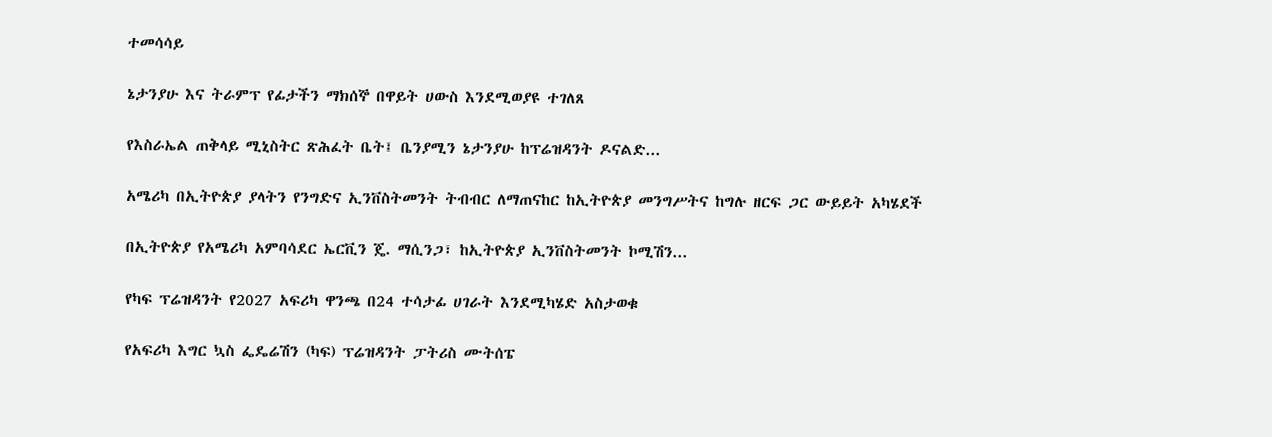ተመሳሳይ

ኔታንያሁ እና ትራምፕ የፊታችን ማክሰኞ በዋይት ሀውስ እንደሚወያዩ ተገለጸ

የእስራኤል ጠቅላይ ሚኒስትር ጽሕፈት ቤት፤ ቤንያሚን ኔታንያሁ ከፕሬዝዳንት ዶናልድ...

አሜሪካ በኢትዮጵያ ያላትን የንግድና ኢንቨስትመንት ትብብር ለማጠናከር ከኢትዮጵያ መንግሥትና ከግሉ ዘርፍ ጋር ውይይት አካሄደች

በኢትዮጵያ የአሜሪካ አምባሳደር ኤርቪን ጄ. ማሲንጋ፣ ከኢትዮጵያ ኢንቨስትመንት ኮሚሽን...

የካፍ ፕሬዝዳንት የ2027 አፍሪካ ዋንጫ በ24 ተሳታፊ ሀገራት እንደሚካሄድ አስታወቁ

የአፍሪካ እግር ኳስ ፌዴሬሽን (ካፍ) ፕሬዝዳንት ፓትሪስ ሙትሰፔ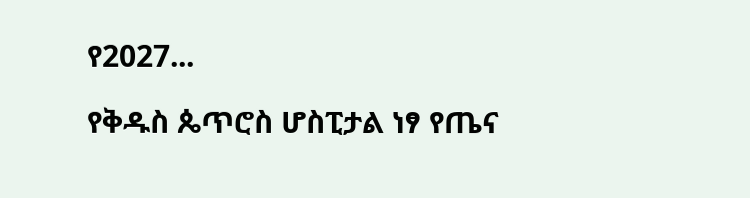የ2027...

የቅዱስ ጴጥሮስ ሆስፒታል ነፃ የጤና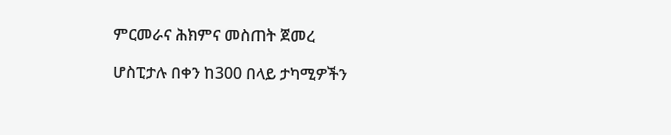ምርመራና ሕክምና መስጠት ጀመረ

ሆስፒታሉ በቀን ከ300 በላይ ታካሚዎችን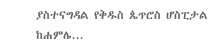ያስተናግዳል የቅዱስ ጴጥሮስ ሆስፒታል ከሐምሌ...